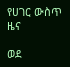የሀገር ውስጥ ዜና

ወደ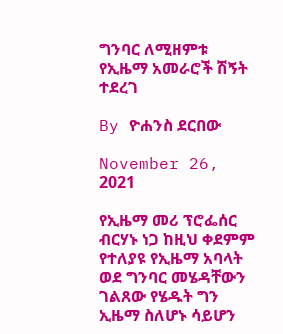ግንባር ለሚዘምቱ የኢዜማ አመራሮች ሽኝት ተደረገ

By ዮሐንስ ደርበው

November 26, 2021

የኢዜማ መሪ ፕሮፌሰር ብርሃኑ ነጋ ከዚህ ቀደምም የተለያዩ የኢዜማ አባላት ወደ ግንባር መሄዳቸውን ገልጸው የሄዱት ግን ኢዜማ ስለሆኑ ሳይሆን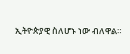ኢትዮጵያዊ ስለሆኑ ነው ብለዋል።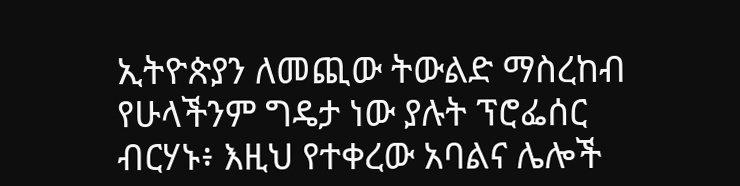ኢትዮጵያን ለመጪው ትውልድ ማስረከብ የሁላችንም ግዴታ ነው ያሉት ፕሮፌሰር ብርሃኑ፥ እዚህ የተቀረው አባልና ሌሎች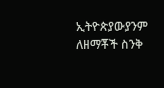ኢትዮጵያውያንም ለዘማቾች ስንቅ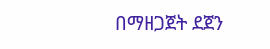በማዘጋጀት ደጀን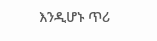እንዲሆኑ ጥሪ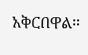አቅርበዋል።